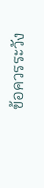ข้อควรระวัง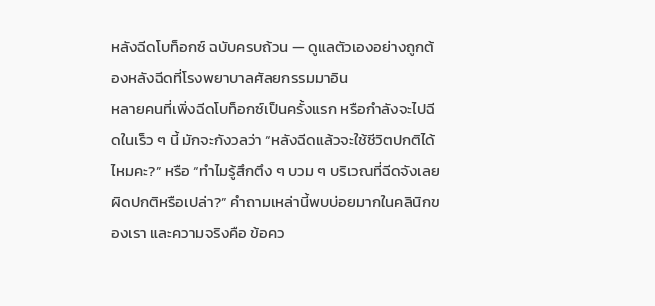หลังฉีดโบท็อกซ์ ฉบับครบถ้วน — ดูแลตัวเองอย่างถูกต้องหลังฉีดที่โรงพยาบาลศัลยกรรมมาอิน
หลายคนที่เพิ่งฉีดโบท็อกซ์เป็นครั้งแรก หรือกำลังจะไปฉีดในเร็ว ๆ นี้ มักจะกังวลว่า “หลังฉีดแล้วจะใช้ชีวิตปกติได้ไหมคะ?” หรือ “ทำไมรู้สึกตึง ๆ บวม ๆ บริเวณที่ฉีดจังเลย ผิดปกติหรือเปล่า?” คำถามเหล่านี้พบบ่อยมากในคลินิกของเรา และความจริงคือ ข้อคว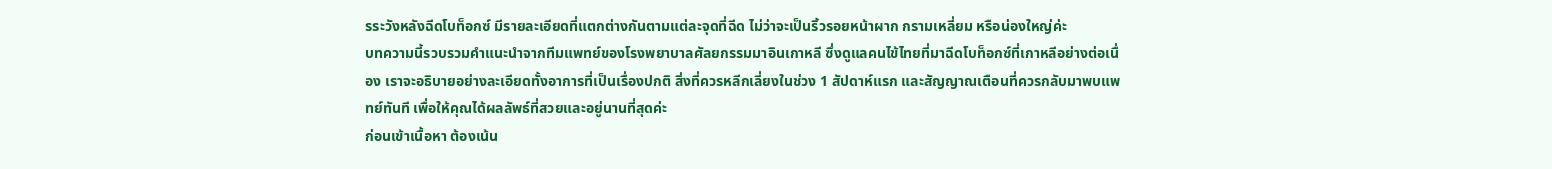รระวังหลังฉีดโบท็อกซ์ มีรายละเอียดที่แตกต่างกันตามแต่ละจุดที่ฉีด ไม่ว่าจะเป็นริ้วรอยหน้าผาก กรามเหลี่ยม หรือน่องใหญ่ค่ะ
บทความนี้รวบรวมคำแนะนำจากทีมแพทย์ของโรงพยาบาลศัลยกรรมมาอินเกาหลี ซึ่งดูแลคนไข้ไทยที่มาฉีดโบท็อกซ์ที่เกาหลีอย่างต่อเนื่อง เราจะอธิบายอย่างละเอียดทั้งอาการที่เป็นเรื่องปกติ สิ่งที่ควรหลีกเลี่ยงในช่วง 1 สัปดาห์แรก และสัญญาณเตือนที่ควรกลับมาพบแพทย์ทันที เพื่อให้คุณได้ผลลัพธ์ที่สวยและอยู่นานที่สุดค่ะ
ก่อนเข้าเนื้อหา ต้องเน้น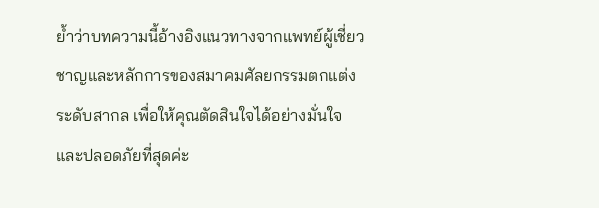ย้ำว่าบทความนี้อ้างอิงแนวทางจากแพทย์ผู้เชี่ยวชาญและหลักการของสมาคมศัลยกรรมตกแต่งระดับสากล เพื่อให้คุณตัดสินใจได้อย่างมั่นใจและปลอดภัยที่สุดค่ะ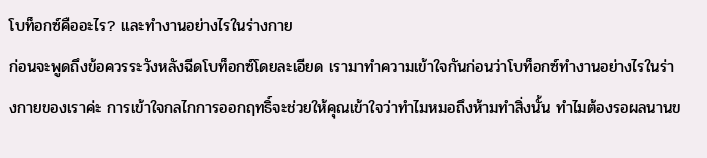โบท็อกซ์คืออะไร? และทำงานอย่างไรในร่างกาย
ก่อนจะพูดถึงข้อควรระวังหลังฉีดโบท็อกซ์โดยละเอียด เรามาทำความเข้าใจกันก่อนว่าโบท็อกซ์ทำงานอย่างไรในร่างกายของเราค่ะ การเข้าใจกลไกการออกฤทธิ์จะช่วยให้คุณเข้าใจว่าทำไมหมอถึงห้ามทำสิ่งนั้น ทำไมต้องรอผลนานข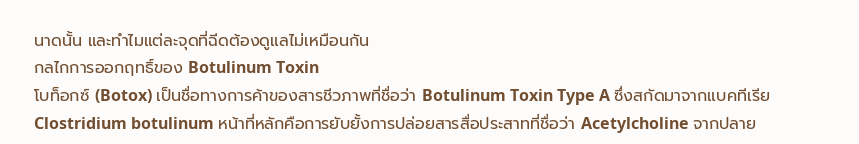นาดนั้น และทำไมแต่ละจุดที่ฉีดต้องดูแลไม่เหมือนกัน
กลไกการออกฤทธิ์ของ Botulinum Toxin
โบท็อกซ์ (Botox) เป็นชื่อทางการค้าของสารชีวภาพที่ชื่อว่า Botulinum Toxin Type A ซึ่งสกัดมาจากแบคทีเรีย Clostridium botulinum หน้าที่หลักคือการยับยั้งการปล่อยสารสื่อประสาทที่ชื่อว่า Acetylcholine จากปลาย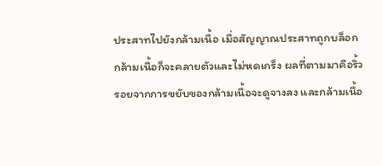ประสาทไปยังกล้ามเนื้อ เมื่อสัญญาณประสาทถูกบล็อก กล้ามเนื้อก็จะคลายตัวและไม่หดเกร็ง ผลที่ตามมาคือริ้วรอยจากการขยับของกล้ามเนื้อจะดูจางลง และกล้ามเนื้อ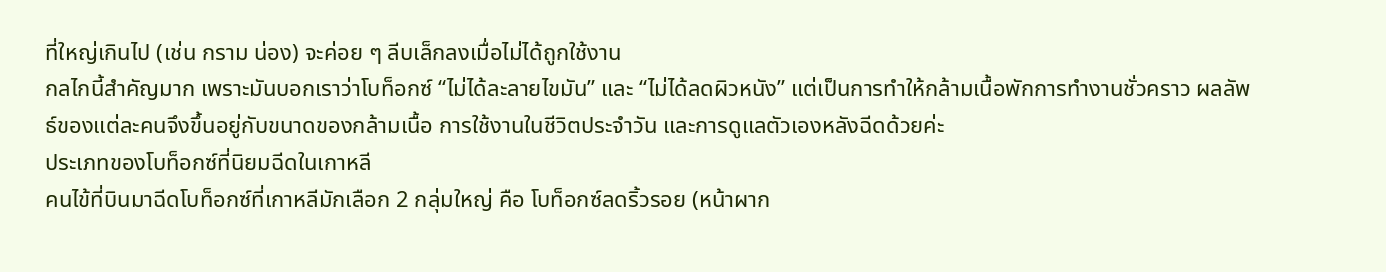ที่ใหญ่เกินไป (เช่น กราม น่อง) จะค่อย ๆ ลีบเล็กลงเมื่อไม่ได้ถูกใช้งาน
กลไกนี้สำคัญมาก เพราะมันบอกเราว่าโบท็อกซ์ “ไม่ได้ละลายไขมัน” และ “ไม่ได้ลดผิวหนัง” แต่เป็นการทำให้กล้ามเนื้อพักการทำงานชั่วคราว ผลลัพธ์ของแต่ละคนจึงขึ้นอยู่กับขนาดของกล้ามเนื้อ การใช้งานในชีวิตประจำวัน และการดูแลตัวเองหลังฉีดด้วยค่ะ
ประเภทของโบท็อกซ์ที่นิยมฉีดในเกาหลี
คนไข้ที่บินมาฉีดโบท็อกซ์ที่เกาหลีมักเลือก 2 กลุ่มใหญ่ คือ โบท็อกซ์ลดริ้วรอย (หน้าผาก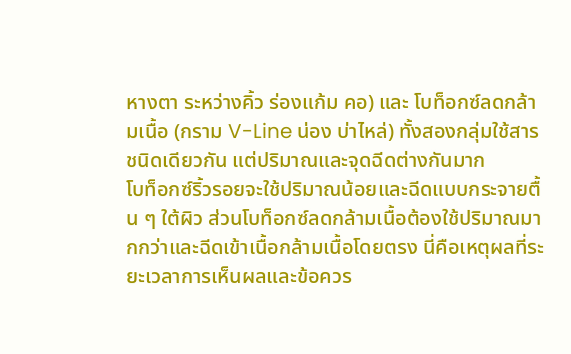หางตา ระหว่างคิ้ว ร่องแก้ม คอ) และ โบท็อกซ์ลดกล้ามเนื้อ (กราม V-Line น่อง บ่าไหล่) ทั้งสองกลุ่มใช้สารชนิดเดียวกัน แต่ปริมาณและจุดฉีดต่างกันมาก
โบท็อกซ์ริ้วรอยจะใช้ปริมาณน้อยและฉีดแบบกระจายตื้น ๆ ใต้ผิว ส่วนโบท็อกซ์ลดกล้ามเนื้อต้องใช้ปริมาณมากกว่าและฉีดเข้าเนื้อกล้ามเนื้อโดยตรง นี่คือเหตุผลที่ระยะเวลาการเห็นผลและข้อควร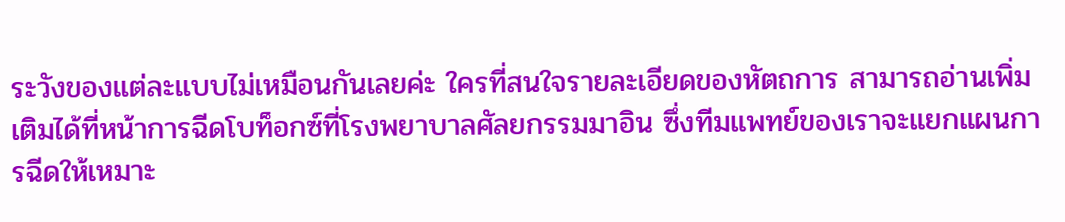ระวังของแต่ละแบบไม่เหมือนกันเลยค่ะ ใครที่สนใจรายละเอียดของหัตถการ สามารถอ่านเพิ่มเติมได้ที่หน้าการฉีดโบท็อกซ์ที่โรงพยาบาลศัลยกรรมมาอิน ซึ่งทีมแพทย์ของเราจะแยกแผนการฉีดให้เหมาะ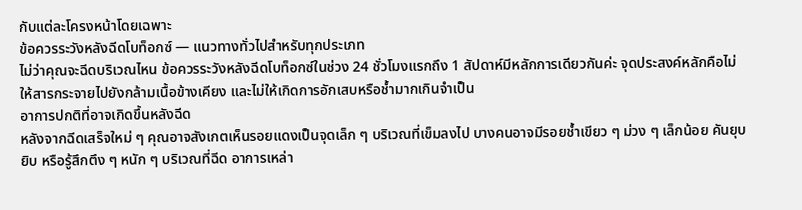กับแต่ละโครงหน้าโดยเฉพาะ
ข้อควรระวังหลังฉีดโบท็อกซ์ — แนวทางทั่วไปสำหรับทุกประเภท
ไม่ว่าคุณจะฉีดบริเวณไหน ข้อควรระวังหลังฉีดโบท็อกซ์ในช่วง 24 ชั่วโมงแรกถึง 1 สัปดาห์มีหลักการเดียวกันค่ะ จุดประสงค์หลักคือไม่ให้สารกระจายไปยังกล้ามเนื้อข้างเคียง และไม่ให้เกิดการอักเสบหรือช้ำมากเกินจำเป็น
อาการปกติที่อาจเกิดขึ้นหลังฉีด
หลังจากฉีดเสร็จใหม่ ๆ คุณอาจสังเกตเห็นรอยแดงเป็นจุดเล็ก ๆ บริเวณที่เข็มลงไป บางคนอาจมีรอยช้ำเขียว ๆ ม่วง ๆ เล็กน้อย คันยุบยิบ หรือรู้สึกตึง ๆ หนัก ๆ บริเวณที่ฉีด อาการเหล่า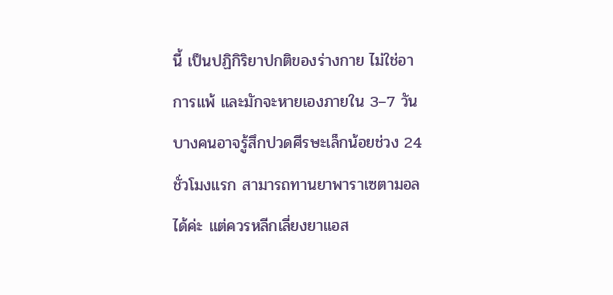นี้ เป็นปฏิกิริยาปกติของร่างกาย ไม่ใช่อาการแพ้ และมักจะหายเองภายใน 3–7 วัน บางคนอาจรู้สึกปวดศีรษะเล็กน้อยช่วง 24 ชั่วโมงแรก สามารถทานยาพาราเซตามอลได้ค่ะ แต่ควรหลีกเลี่ยงยาแอส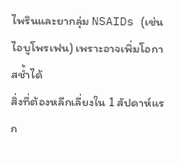ไพรินและยากลุ่ม NSAIDs (เช่น ไอบูโพรเฟน) เพราะอาจเพิ่มโอกาสช้ำได้
สิ่งที่ต้องหลีกเลี่ยงใน 1 สัปดาห์แรก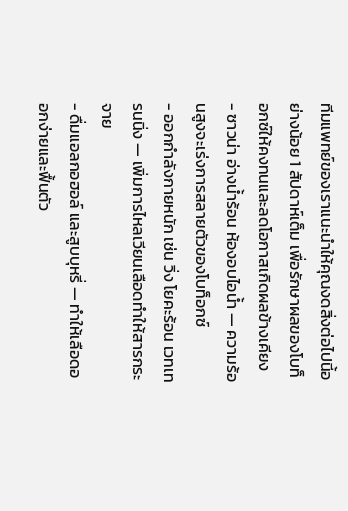ทีมแพทย์ของเราแนะนำให้คุณงดสิ่งต่อไปนี้อย่างน้อย 1 สัปดาห์เต็ม เพื่อรักษาผลของโบท็อกซ์ให้คงทนและลดโอกาสเกิดผลข้างเคียง
- ซาวน่า อ่างน้ำร้อน ห้องอบไอน้ำ — ความร้อนสูงจะเร่งการสลายตัวของโบท็อกซ์
- ออกกำลังกายหนัก เช่น วิ่ง โยคะร้อน เวทเทรนนิ่ง — เพิ่มการไหลเวียนเลือดทำให้สารกระจาย
- ดื่มแอลกอฮอล์ และสูบบุหรี่ — ทำให้เลือดออกง่ายและฟื้นตัว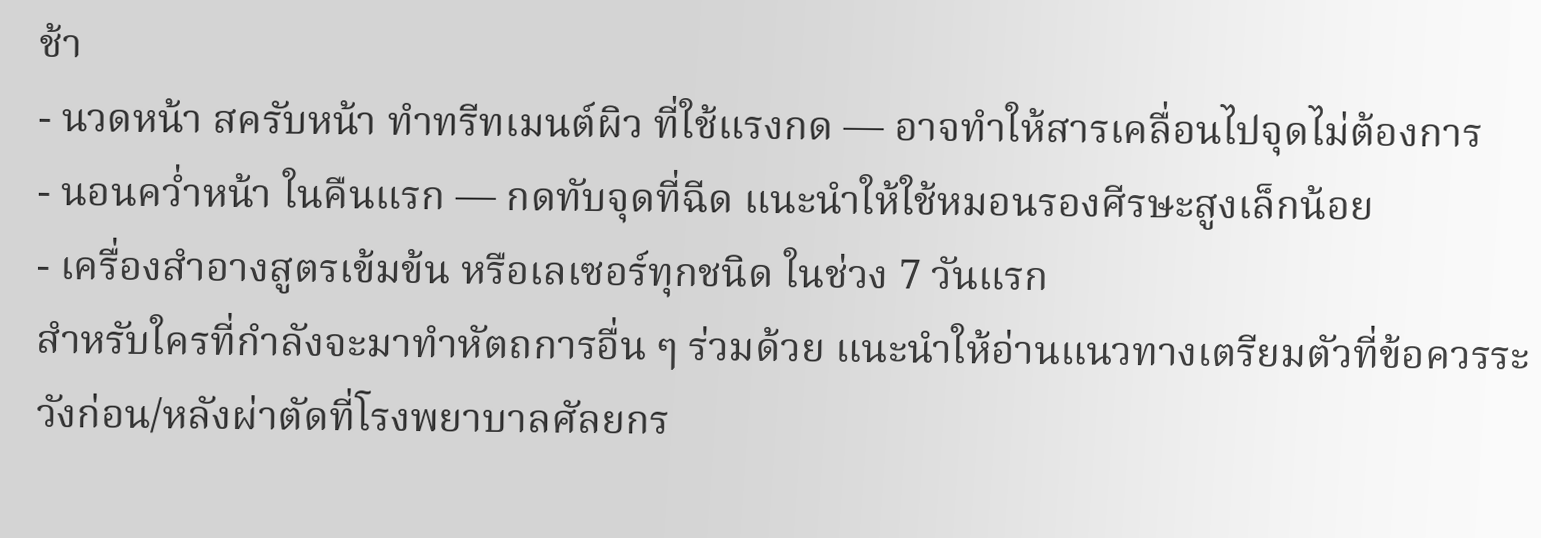ช้า
- นวดหน้า สครับหน้า ทำทรีทเมนต์ผิว ที่ใช้แรงกด — อาจทำให้สารเคลื่อนไปจุดไม่ต้องการ
- นอนคว่ำหน้า ในคืนแรก — กดทับจุดที่ฉีด แนะนำให้ใช้หมอนรองศีรษะสูงเล็กน้อย
- เครื่องสำอางสูตรเข้มข้น หรือเลเซอร์ทุกชนิด ในช่วง 7 วันแรก
สำหรับใครที่กำลังจะมาทำหัตถการอื่น ๆ ร่วมด้วย แนะนำให้อ่านแนวทางเตรียมตัวที่ข้อควรระวังก่อน/หลังผ่าตัดที่โรงพยาบาลศัลยกร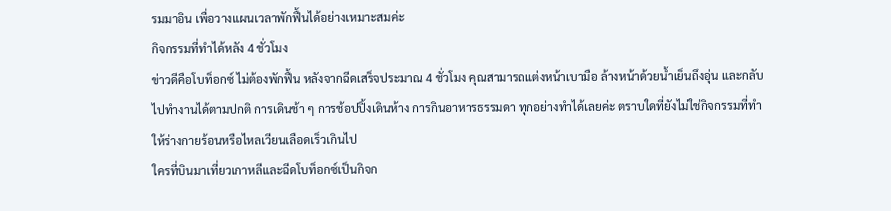รมมาอิน เพื่อวางแผนเวลาพักฟื้นได้อย่างเหมาะสมค่ะ
กิจกรรมที่ทำได้หลัง 4 ชั่วโมง
ข่าวดีคือโบท็อกซ์ ไม่ต้องพักฟื้น หลังจากฉีดเสร็จประมาณ 4 ชั่วโมง คุณสามารถแต่งหน้าเบามือ ล้างหน้าด้วยน้ำเย็นถึงอุ่น และกลับไปทำงานได้ตามปกติ การเดินช้า ๆ การช้อปปิ้งเดินห้าง การกินอาหารธรรมดา ทุกอย่างทำได้เลยค่ะ ตราบใดที่ยังไม่ใช่กิจกรรมที่ทำให้ร่างกายร้อนหรือไหลเวียนเลือดเร็วเกินไป
ใครที่บินมาเที่ยวเกาหลีและฉีดโบท็อกซ์เป็นกิจก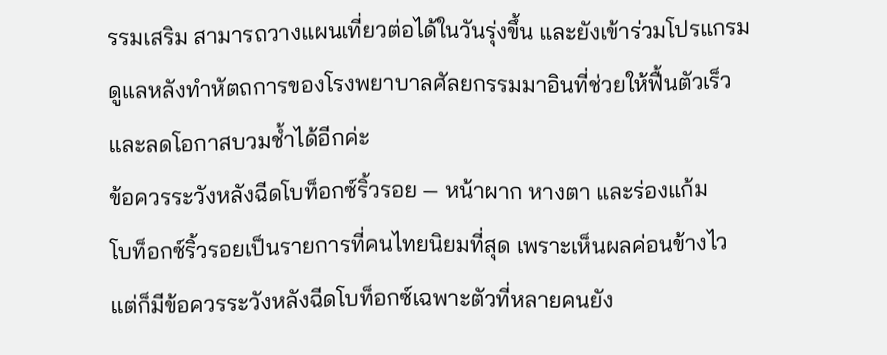รรมเสริม สามารถวางแผนเที่ยวต่อได้ในวันรุ่งขึ้น และยังเข้าร่วมโปรแกรมดูแลหลังทำหัตถการของโรงพยาบาลศัลยกรรมมาอินที่ช่วยให้ฟื้นตัวเร็วและลดโอกาสบวมช้ำได้อีกค่ะ
ข้อควรระวังหลังฉีดโบท็อกซ์ริ้วรอย — หน้าผาก หางตา และร่องแก้ม
โบท็อกซ์ริ้วรอยเป็นรายการที่คนไทยนิยมที่สุด เพราะเห็นผลค่อนข้างไว แต่ก็มีข้อควรระวังหลังฉีดโบท็อกซ์เฉพาะตัวที่หลายคนยัง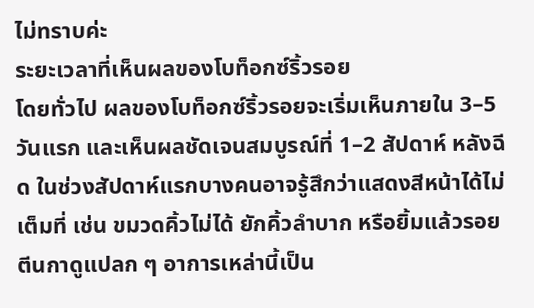ไม่ทราบค่ะ
ระยะเวลาที่เห็นผลของโบท็อกซ์ริ้วรอย
โดยทั่วไป ผลของโบท็อกซ์ริ้วรอยจะเริ่มเห็นภายใน 3–5 วันแรก และเห็นผลชัดเจนสมบูรณ์ที่ 1–2 สัปดาห์ หลังฉีด ในช่วงสัปดาห์แรกบางคนอาจรู้สึกว่าแสดงสีหน้าได้ไม่เต็มที่ เช่น ขมวดคิ้วไม่ได้ ยักคิ้วลำบาก หรือยิ้มแล้วรอยตีนกาดูแปลก ๆ อาการเหล่านี้เป็น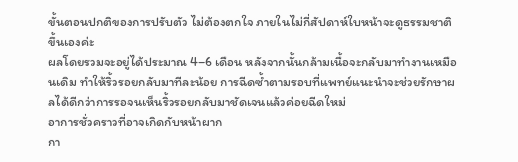ขั้นตอนปกติของการปรับตัว ไม่ต้องตกใจ ภายในไม่กี่สัปดาห์ใบหน้าจะดูธรรมชาติขึ้นเองค่ะ
ผลโดยรวมจะอยู่ได้ประมาณ 4–6 เดือน หลังจากนั้นกล้ามเนื้อจะกลับมาทำงานเหมือนเดิม ทำให้ริ้วรอยกลับมาทีละน้อย การฉีดซ้ำตามรอบที่แพทย์แนะนำจะช่วยรักษาผลได้ดีกว่าการรอจนเห็นริ้วรอยกลับมาชัดเจนแล้วค่อยฉีดใหม่
อาการชั่วคราวที่อาจเกิดกับหน้าผาก
กา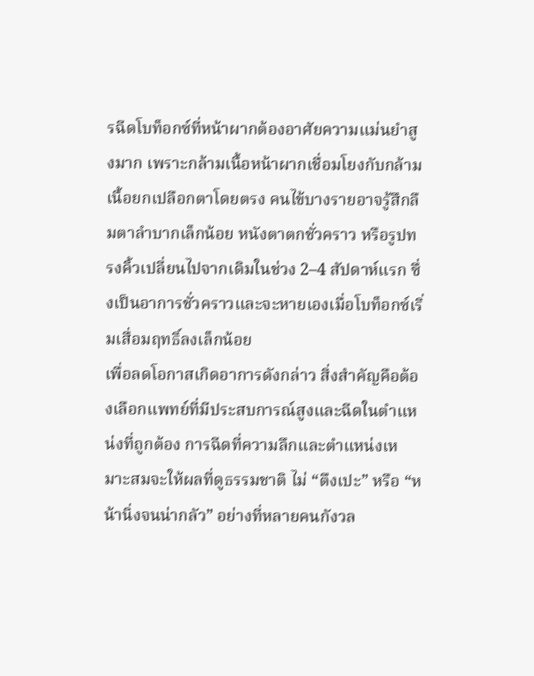รฉีดโบท็อกซ์ที่หน้าผากต้องอาศัยความแม่นยำสูงมาก เพราะกล้ามเนื้อหน้าผากเชื่อมโยงกับกล้ามเนื้อยกเปลือกตาโดยตรง คนไข้บางรายอาจรู้สึกลืมตาลำบากเล็กน้อย หนังตาตกชั่วคราว หรือรูปทรงคิ้วเปลี่ยนไปจากเดิมในช่วง 2–4 สัปดาห์แรก ซึ่งเป็นอาการชั่วคราวและจะหายเองเมื่อโบท็อกซ์เริ่มเสื่อมฤทธิ์ลงเล็กน้อย
เพื่อลดโอกาสเกิดอาการดังกล่าว สิ่งสำคัญคือต้องเลือกแพทย์ที่มีประสบการณ์สูงและฉีดในตำแหน่งที่ถูกต้อง การฉีดที่ความลึกและตำแหน่งเหมาะสมจะให้ผลที่ดูธรรมชาติ ไม่ “ตึงเปะ” หรือ “หน้านิ่งจนน่ากลัว” อย่างที่หลายคนกังวล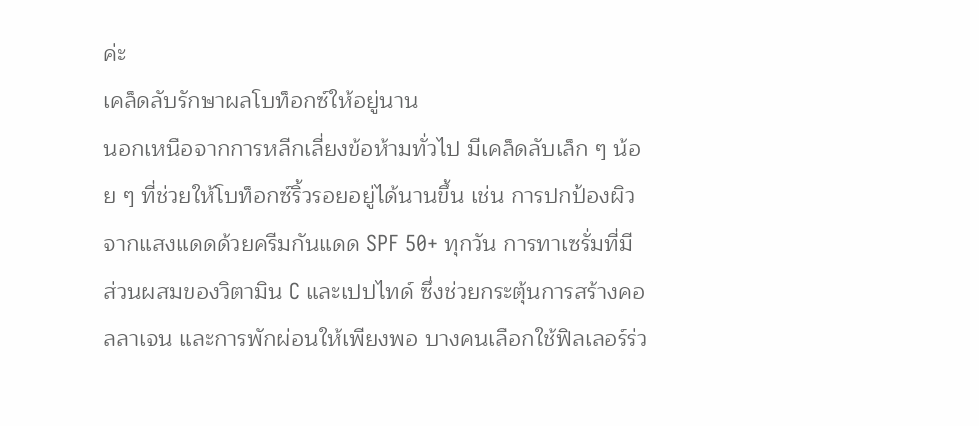ค่ะ
เคล็ดลับรักษาผลโบท็อกซ์ให้อยู่นาน
นอกเหนือจากการหลีกเลี่ยงข้อห้ามทั่วไป มีเคล็ดลับเล็ก ๆ น้อย ๆ ที่ช่วยให้โบท็อกซ์ริ้วรอยอยู่ได้นานขึ้น เช่น การปกป้องผิวจากแสงแดดด้วยครีมกันแดด SPF 50+ ทุกวัน การทาเซรั่มที่มีส่วนผสมของวิตามิน C และเปปไทด์ ซึ่งช่วยกระตุ้นการสร้างคอลลาเจน และการพักผ่อนให้เพียงพอ บางคนเลือกใช้ฟิลเลอร์ร่ว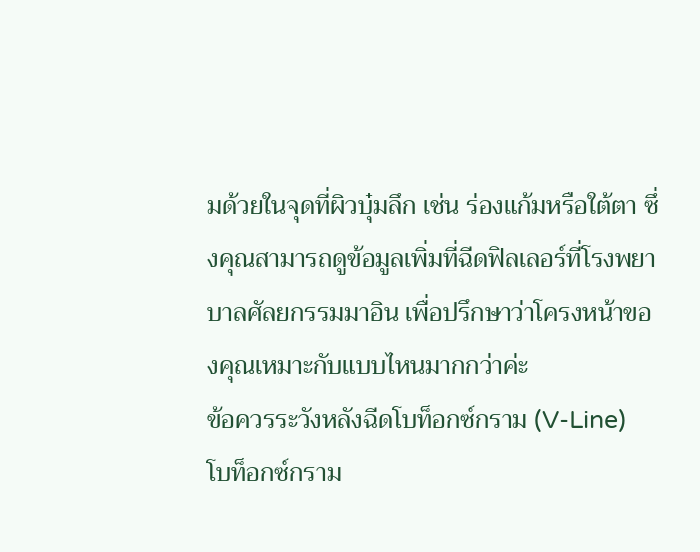มด้วยในจุดที่ผิวบุ๋มลึก เช่น ร่องแก้มหรือใต้ตา ซึ่งคุณสามารถดูข้อมูลเพิ่มที่ฉีดฟิลเลอร์ที่โรงพยาบาลศัลยกรรมมาอิน เพื่อปรึกษาว่าโครงหน้าของคุณเหมาะกับแบบไหนมากกว่าค่ะ
ข้อควรระวังหลังฉีดโบท็อกซ์กราม (V-Line)
โบท็อกซ์กราม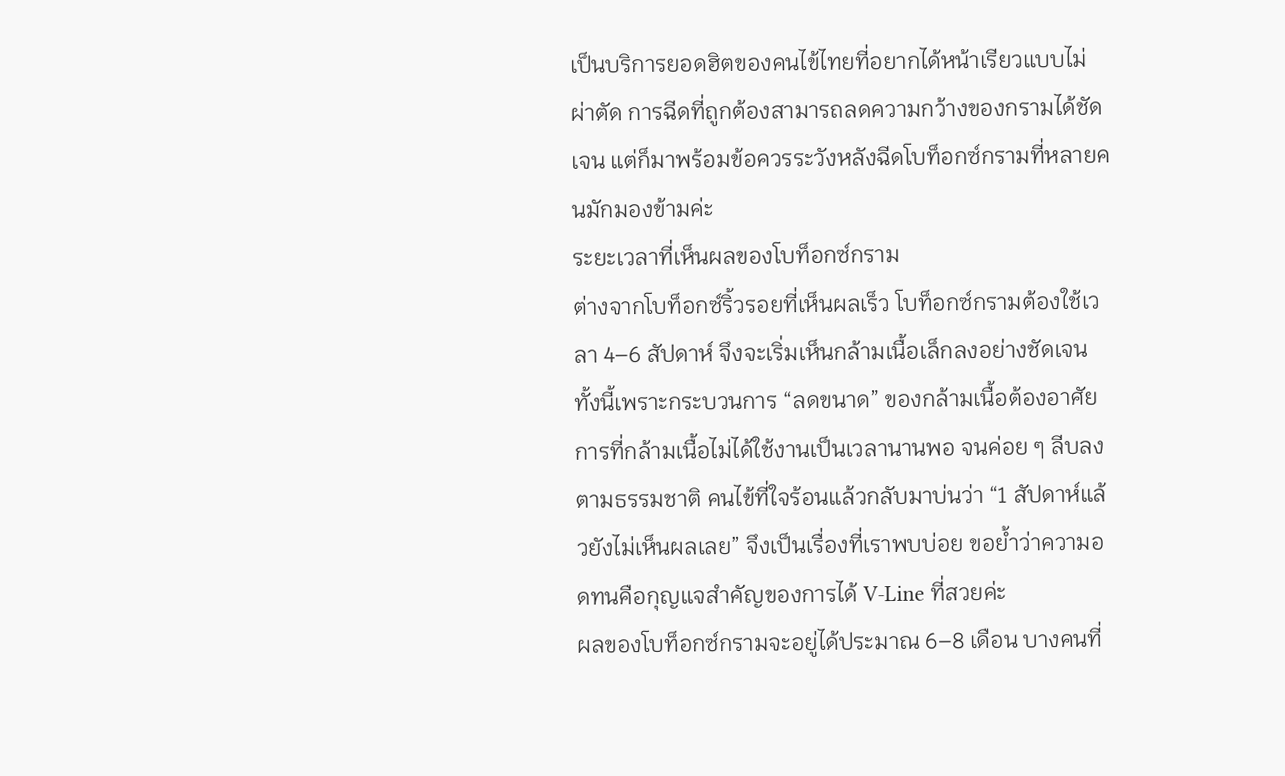เป็นบริการยอดฮิตของคนไข้ไทยที่อยากได้หน้าเรียวแบบไม่ผ่าตัด การฉีดที่ถูกต้องสามารถลดความกว้างของกรามได้ชัดเจน แต่ก็มาพร้อมข้อควรระวังหลังฉีดโบท็อกซ์กรามที่หลายคนมักมองข้ามค่ะ
ระยะเวลาที่เห็นผลของโบท็อกซ์กราม
ต่างจากโบท็อกซ์ริ้วรอยที่เห็นผลเร็ว โบท็อกซ์กรามต้องใช้เวลา 4–6 สัปดาห์ จึงจะเริ่มเห็นกล้ามเนื้อเล็กลงอย่างชัดเจน ทั้งนี้เพราะกระบวนการ “ลดขนาด” ของกล้ามเนื้อต้องอาศัยการที่กล้ามเนื้อไม่ได้ใช้งานเป็นเวลานานพอ จนค่อย ๆ ลีบลงตามธรรมชาติ คนไข้ที่ใจร้อนแล้วกลับมาบ่นว่า “1 สัปดาห์แล้วยังไม่เห็นผลเลย” จึงเป็นเรื่องที่เราพบบ่อย ขอย้ำว่าความอดทนคือกุญแจสำคัญของการได้ V-Line ที่สวยค่ะ
ผลของโบท็อกซ์กรามจะอยู่ได้ประมาณ 6–8 เดือน บางคนที่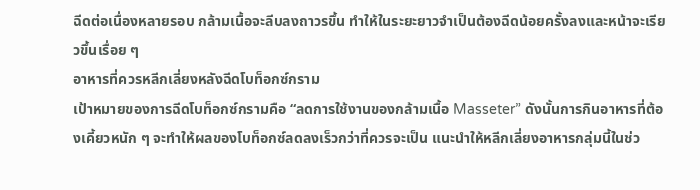ฉีดต่อเนื่องหลายรอบ กล้ามเนื้อจะลีบลงถาวรขึ้น ทำให้ในระยะยาวจำเป็นต้องฉีดน้อยครั้งลงและหน้าจะเรียวขึ้นเรื่อย ๆ
อาหารที่ควรหลีกเลี่ยงหลังฉีดโบท็อกซ์กราม
เป้าหมายของการฉีดโบท็อกซ์กรามคือ “ลดการใช้งานของกล้ามเนื้อ Masseter” ดังนั้นการกินอาหารที่ต้องเคี้ยวหนัก ๆ จะทำให้ผลของโบท็อกซ์ลดลงเร็วกว่าที่ควรจะเป็น แนะนำให้หลีกเลี่ยงอาหารกลุ่มนี้ในช่ว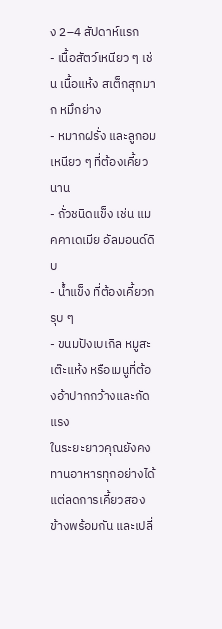ง 2–4 สัปดาห์แรก
- เนื้อสัตว์เหนียว ๆ เช่น เนื้อแห้ง สเต็กสุกมาก หมึกย่าง
- หมากฝรั่ง และลูกอมเหนียว ๆ ที่ต้องเคี้ยวนาน
- ถั่วชนิดแข็ง เช่น แมคคาเดเมีย อัลมอนด์ดิบ
- น้ำแข็ง ที่ต้องเคี้ยวกรุบ ๆ
- ขนมปังเบเกิล หมูสะเต๊ะแห้ง หรือเมนูที่ต้องอ้าปากกว้างและกัดแรง
ในระยะยาวคุณยังคงทานอาหารทุกอย่างได้ แต่ลดการเคี้ยวสองข้างพร้อมกัน และเปลี่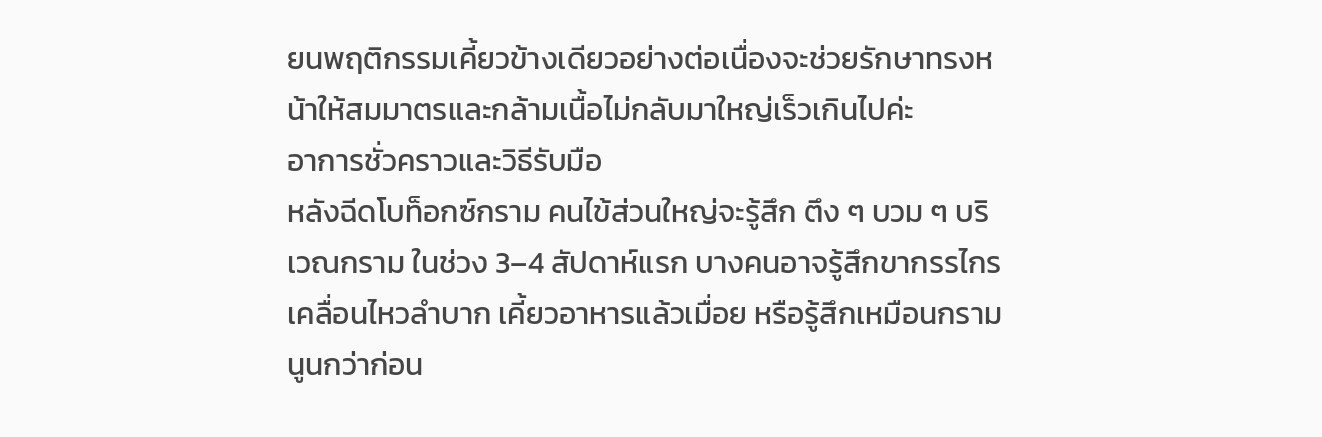ยนพฤติกรรมเคี้ยวข้างเดียวอย่างต่อเนื่องจะช่วยรักษาทรงหน้าให้สมมาตรและกล้ามเนื้อไม่กลับมาใหญ่เร็วเกินไปค่ะ
อาการชั่วคราวและวิธีรับมือ
หลังฉีดโบท็อกซ์กราม คนไข้ส่วนใหญ่จะรู้สึก ตึง ๆ บวม ๆ บริเวณกราม ในช่วง 3–4 สัปดาห์แรก บางคนอาจรู้สึกขากรรไกรเคลื่อนไหวลำบาก เคี้ยวอาหารแล้วเมื่อย หรือรู้สึกเหมือนกรามนูนกว่าก่อน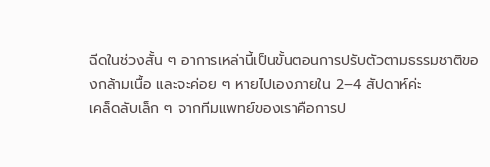ฉีดในช่วงสั้น ๆ อาการเหล่านี้เป็นขั้นตอนการปรับตัวตามธรรมชาติของกล้ามเนื้อ และจะค่อย ๆ หายไปเองภายใน 2–4 สัปดาห์ค่ะ
เคล็ดลับเล็ก ๆ จากทีมแพทย์ของเราคือการป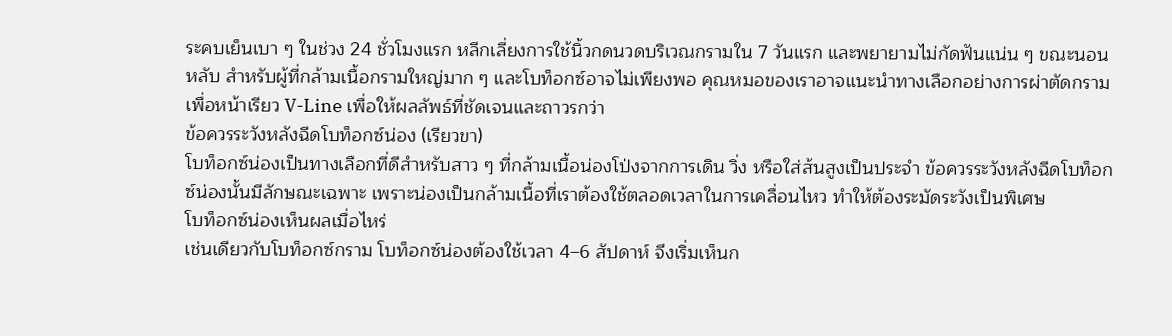ระคบเย็นเบา ๆ ในช่วง 24 ชั่วโมงแรก หลีกเลี่ยงการใช้นิ้วกดนวดบริเวณกรามใน 7 วันแรก และพยายามไม่กัดฟันแน่น ๆ ขณะนอนหลับ สำหรับผู้ที่กล้ามเนื้อกรามใหญ่มาก ๆ และโบท็อกซ์อาจไม่เพียงพอ คุณหมอของเราอาจแนะนำทางเลือกอย่างการผ่าตัดกรามเพื่อหน้าเรียว V-Line เพื่อให้ผลลัพธ์ที่ชัดเจนและถาวรกว่า
ข้อควรระวังหลังฉีดโบท็อกซ์น่อง (เรียวขา)
โบท็อกซ์น่องเป็นทางเลือกที่ดีสำหรับสาว ๆ ที่กล้ามเนื้อน่องโป่งจากการเดิน วิ่ง หรือใส่ส้นสูงเป็นประจำ ข้อควรระวังหลังฉีดโบท็อกซ์น่องนั้นมีลักษณะเฉพาะ เพราะน่องเป็นกล้ามเนื้อที่เราต้องใช้ตลอดเวลาในการเคลื่อนไหว ทำให้ต้องระมัดระวังเป็นพิเศษ
โบท็อกซ์น่องเห็นผลเมื่อไหร่
เช่นเดียวกับโบท็อกซ์กราม โบท็อกซ์น่องต้องใช้เวลา 4–6 สัปดาห์ จึงเริ่มเห็นก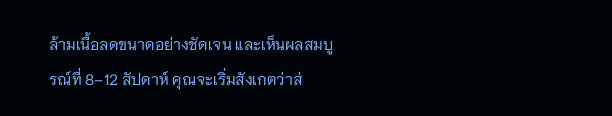ล้ามเนื้อลดขนาดอย่างชัดเจน และเห็นผลสมบูรณ์ที่ 8–12 สัปดาห์ คุณจะเริ่มสังเกตว่าส่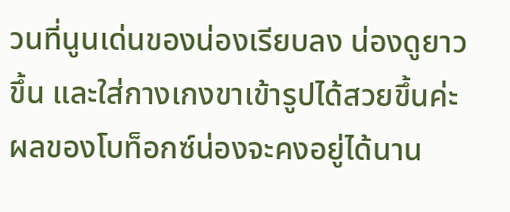วนที่นูนเด่นของน่องเรียบลง น่องดูยาวขึ้น และใส่กางเกงขาเข้ารูปได้สวยขึ้นค่ะ
ผลของโบท็อกซ์น่องจะคงอยู่ได้นาน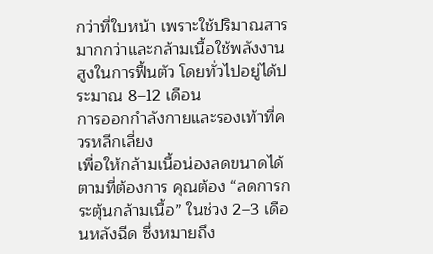กว่าที่ใบหน้า เพราะใช้ปริมาณสารมากกว่าและกล้ามเนื้อใช้พลังงานสูงในการฟื้นตัว โดยทั่วไปอยู่ได้ประมาณ 8–12 เดือน
การออกกำลังกายและรองเท้าที่ควรหลีกเลี่ยง
เพื่อให้กล้ามเนื้อน่องลดขนาดได้ตามที่ต้องการ คุณต้อง “ลดการกระตุ้นกล้ามเนื้อ” ในช่วง 2–3 เดือนหลังฉีด ซึ่งหมายถึง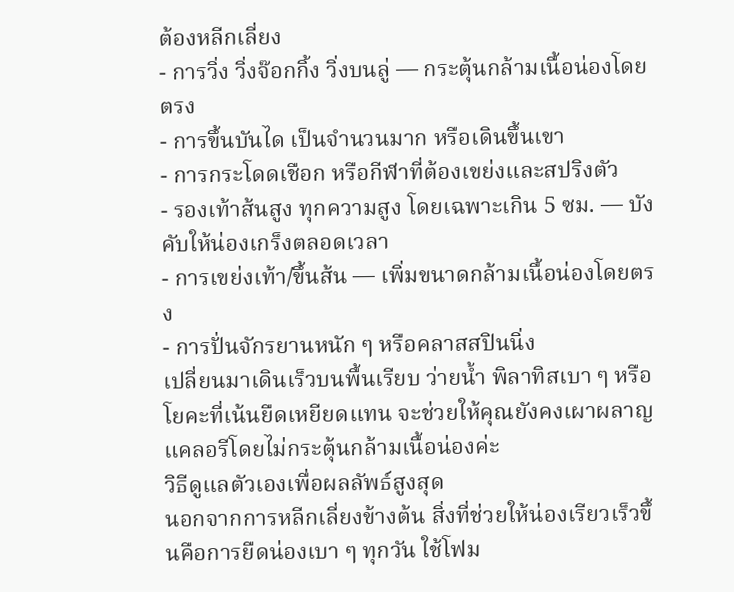ต้องหลีกเลี่ยง
- การวิ่ง วิ่งจ๊อกกิ้ง วิ่งบนลู่ — กระตุ้นกล้ามเนื้อน่องโดยตรง
- การขึ้นบันได เป็นจำนวนมาก หรือเดินขึ้นเขา
- การกระโดดเชือก หรือกีฬาที่ต้องเขย่งและสปริงตัว
- รองเท้าส้นสูง ทุกความสูง โดยเฉพาะเกิน 5 ซม. — บังคับให้น่องเกร็งตลอดเวลา
- การเขย่งเท้า/ขึ้นส้น — เพิ่มขนาดกล้ามเนื้อน่องโดยตรง
- การปั่นจักรยานหนัก ๆ หรือคลาสสปินนิ่ง
เปลี่ยนมาเดินเร็วบนพื้นเรียบ ว่ายน้ำ พิลาทิสเบา ๆ หรือโยคะที่เน้นยืดเหยียดแทน จะช่วยให้คุณยังคงเผาผลาญแคลอรีโดยไม่กระตุ้นกล้ามเนื้อน่องค่ะ
วิธีดูแลตัวเองเพื่อผลลัพธ์สูงสุด
นอกจากการหลีกเลี่ยงข้างต้น สิ่งที่ช่วยให้น่องเรียวเร็วขึ้นคือการยืดน่องเบา ๆ ทุกวัน ใช้โฟม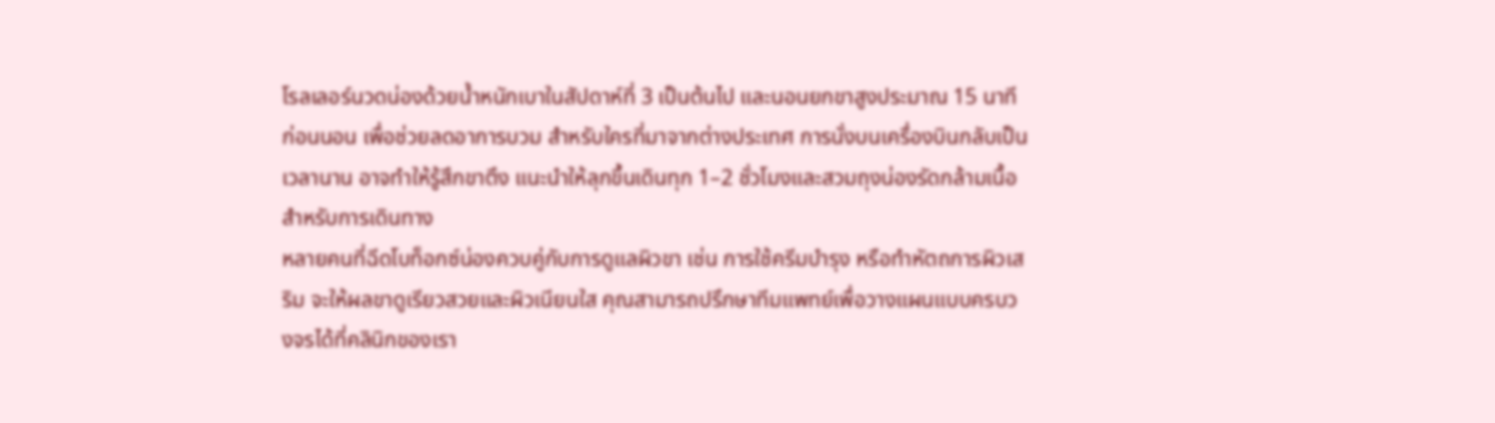โรลเลอร์นวดน่องด้วยน้ำหนักเบาในสัปดาห์ที่ 3 เป็นต้นไป และนอนยกขาสูงประมาณ 15 นาทีก่อนนอน เพื่อช่วยลดอาการบวม สำหรับใครที่มาจากต่างประเทศ การนั่งบนเครื่องบินกลับเป็นเวลานาน อาจทำให้รู้สึกขาตึง แนะนำให้ลุกขึ้นเดินทุก 1–2 ชั่วโมงและสวมถุงน่องรัดกล้ามเนื้อสำหรับการเดินทาง
หลายคนที่ฉีดโบท็อกซ์น่องควบคู่กับการดูแลผิวขา เช่น การใช้ครีมบำรุง หรือทำหัตถการผิวเสริม จะให้ผลขาดูเรียวสวยและผิวเนียนใส คุณสามารถปรึกษาทีมแพทย์เพื่อวางแผนแบบครบวงจรได้ที่คลินิกของเรา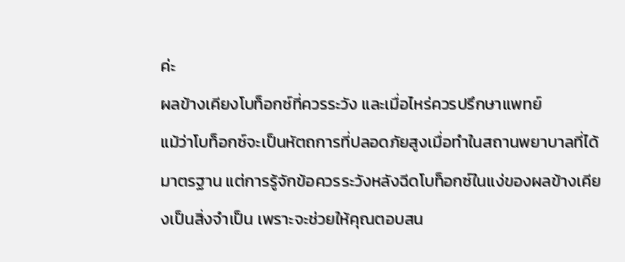ค่ะ
ผลข้างเคียงโบท็อกซ์ที่ควรระวัง และเมื่อไหร่ควรปรึกษาแพทย์
แม้ว่าโบท็อกซ์จะเป็นหัตถการที่ปลอดภัยสูงเมื่อทำในสถานพยาบาลที่ได้มาตรฐาน แต่การรู้จักข้อควรระวังหลังฉีดโบท็อกซ์ในแง่ของผลข้างเคียงเป็นสิ่งจำเป็น เพราะจะช่วยให้คุณตอบสน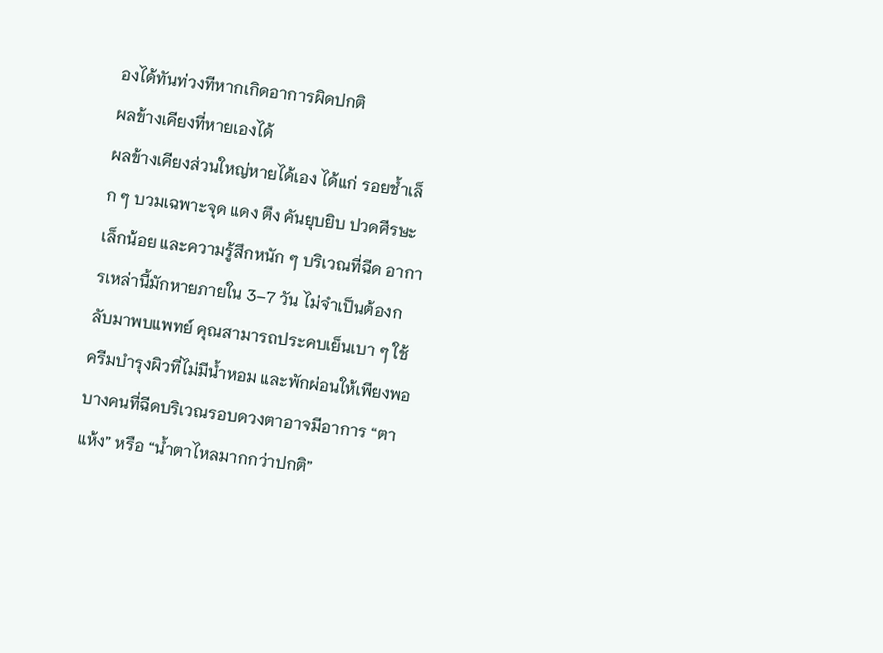องได้ทันท่วงทีหากเกิดอาการผิดปกติ
ผลข้างเคียงที่หายเองได้
ผลข้างเคียงส่วนใหญ่หายได้เอง ได้แก่ รอยช้ำเล็ก ๆ บวมเฉพาะจุด แดง ตึง คันยุบยิบ ปวดศีรษะเล็กน้อย และความรู้สึกหนัก ๆ บริเวณที่ฉีด อาการเหล่านี้มักหายภายใน 3–7 วัน ไม่จำเป็นต้องกลับมาพบแพทย์ คุณสามารถประคบเย็นเบา ๆ ใช้ครีมบำรุงผิวที่ไม่มีน้ำหอม และพักผ่อนให้เพียงพอ
บางคนที่ฉีดบริเวณรอบดวงตาอาจมีอาการ “ตาแห้ง” หรือ “น้ำตาไหลมากกว่าปกติ”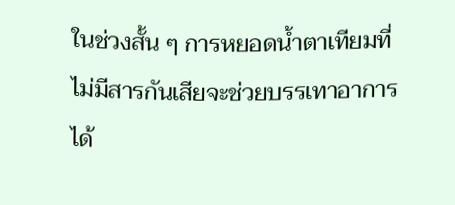ในช่วงสั้น ๆ การหยอดน้ำตาเทียมที่ไม่มีสารกันเสียจะช่วยบรรเทาอาการได้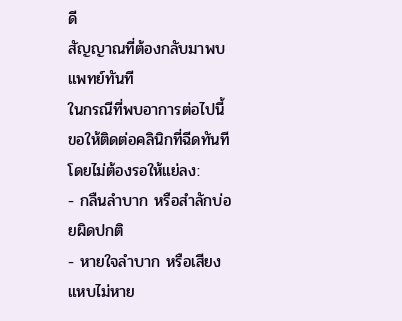ดี
สัญญาณที่ต้องกลับมาพบแพทย์ทันที
ในกรณีที่พบอาการต่อไปนี้ ขอให้ติดต่อคลินิกที่ฉีดทันทีโดยไม่ต้องรอให้แย่ลง:
- กลืนลำบาก หรือสำลักบ่อยผิดปกติ
- หายใจลำบาก หรือเสียงแหบไม่หาย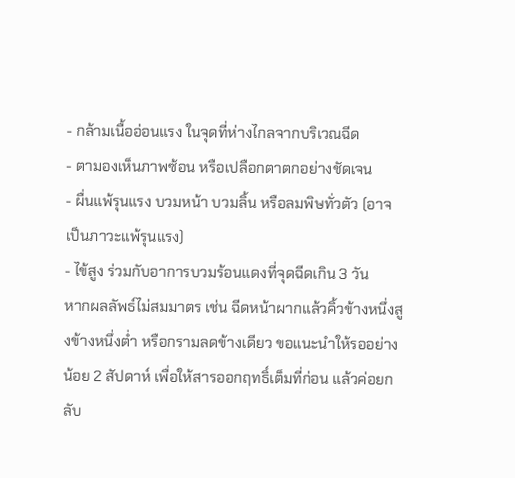- กล้ามเนื้ออ่อนแรง ในจุดที่ห่างไกลจากบริเวณฉีด
- ตามองเห็นภาพซ้อน หรือเปลือกตาตกอย่างชัดเจน
- ผื่นแพ้รุนแรง บวมหน้า บวมลิ้น หรือลมพิษทั่วตัว (อาจเป็นภาวะแพ้รุนแรง)
- ไข้สูง ร่วมกับอาการบวมร้อนแดงที่จุดฉีดเกิน 3 วัน
หากผลลัพธ์ไม่สมมาตร เช่น ฉีดหน้าผากแล้วคิ้วข้างหนึ่งสูงข้างหนึ่งต่ำ หรือกรามลดข้างเดียว ขอแนะนำให้รออย่างน้อย 2 สัปดาห์ เพื่อให้สารออกฤทธิ์เต็มที่ก่อน แล้วค่อยกลับ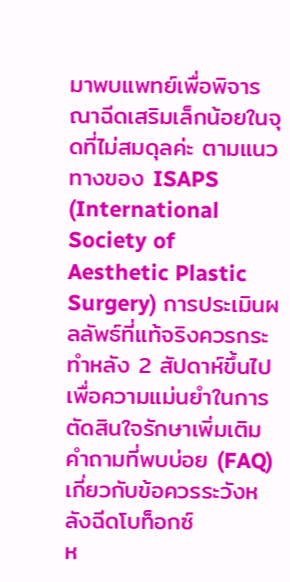มาพบแพทย์เพื่อพิจารณาฉีดเสริมเล็กน้อยในจุดที่ไม่สมดุลค่ะ ตามแนวทางของ ISAPS (International Society of Aesthetic Plastic Surgery) การประเมินผลลัพธ์ที่แท้จริงควรกระทำหลัง 2 สัปดาห์ขึ้นไป เพื่อความแม่นยำในการตัดสินใจรักษาเพิ่มเติม
คำถามที่พบบ่อย (FAQ) เกี่ยวกับข้อควรระวังหลังฉีดโบท็อกซ์
ห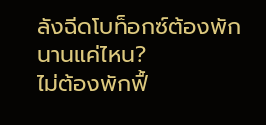ลังฉีดโบท็อกซ์ต้องพักนานแค่ไหน?
ไม่ต้องพักฟื้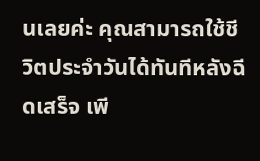นเลยค่ะ คุณสามารถใช้ชีวิตประจำวันได้ทันทีหลังฉีดเสร็จ เพี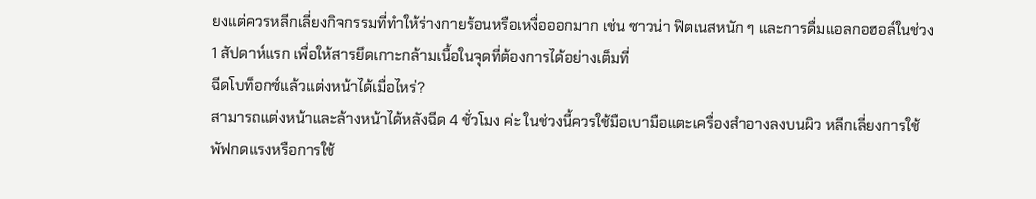ยงแต่ควรหลีกเลี่ยงกิจกรรมที่ทำให้ร่างกายร้อนหรือเหงื่อออกมาก เช่น ซาวน่า ฟิตเนสหนัก ๆ และการดื่มแอลกอฮอล์ในช่วง 1 สัปดาห์แรก เพื่อให้สารยึดเกาะกล้ามเนื้อในจุดที่ต้องการได้อย่างเต็มที่
ฉีดโบท็อกซ์แล้วแต่งหน้าได้เมื่อไหร่?
สามารถแต่งหน้าและล้างหน้าได้หลังฉีด 4 ชั่วโมง ค่ะ ในช่วงนี้ควรใช้มือเบามือแตะเครื่องสำอางลงบนผิว หลีกเลี่ยงการใช้พัฟกดแรงหรือการใช้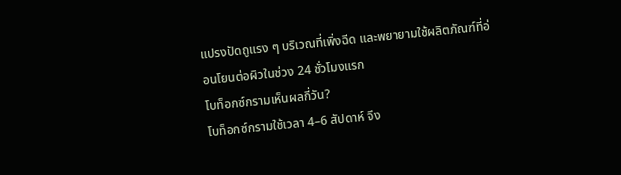แปรงปัดถูแรง ๆ บริเวณที่เพิ่งฉีด และพยายามใช้ผลิตภัณฑ์ที่อ่อนโยนต่อผิวในช่วง 24 ชั่วโมงแรก
โบท็อกซ์กรามเห็นผลกี่วัน?
โบท็อกซ์กรามใช้เวลา 4–6 สัปดาห์ จึง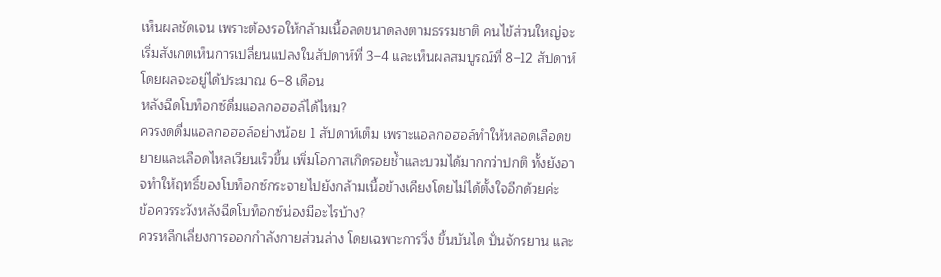เห็นผลชัดเจน เพราะต้องรอให้กล้ามเนื้อลดขนาดลงตามธรรมชาติ คนไข้ส่วนใหญ่จะเริ่มสังเกตเห็นการเปลี่ยนแปลงในสัปดาห์ที่ 3–4 และเห็นผลสมบูรณ์ที่ 8–12 สัปดาห์ โดยผลจะอยู่ได้ประมาณ 6–8 เดือน
หลังฉีดโบท็อกซ์ดื่มแอลกอฮอล์ได้ไหม?
ควรงดดื่มแอลกอฮอล์อย่างน้อย 1 สัปดาห์เต็ม เพราะแอลกอฮอล์ทำให้หลอดเลือดขยายและเลือดไหลเวียนเร็วขึ้น เพิ่มโอกาสเกิดรอยช้ำและบวมได้มากกว่าปกติ ทั้งยังอาจทำให้ฤทธิ์ของโบท็อกซ์กระจายไปยังกล้ามเนื้อข้างเคียงโดยไม่ได้ตั้งใจอีกด้วยค่ะ
ข้อควรระวังหลังฉีดโบท็อกซ์น่องมีอะไรบ้าง?
ควรหลีกเลี่ยงการออกกำลังกายส่วนล่าง โดยเฉพาะการวิ่ง ขึ้นบันได ปั่นจักรยาน และ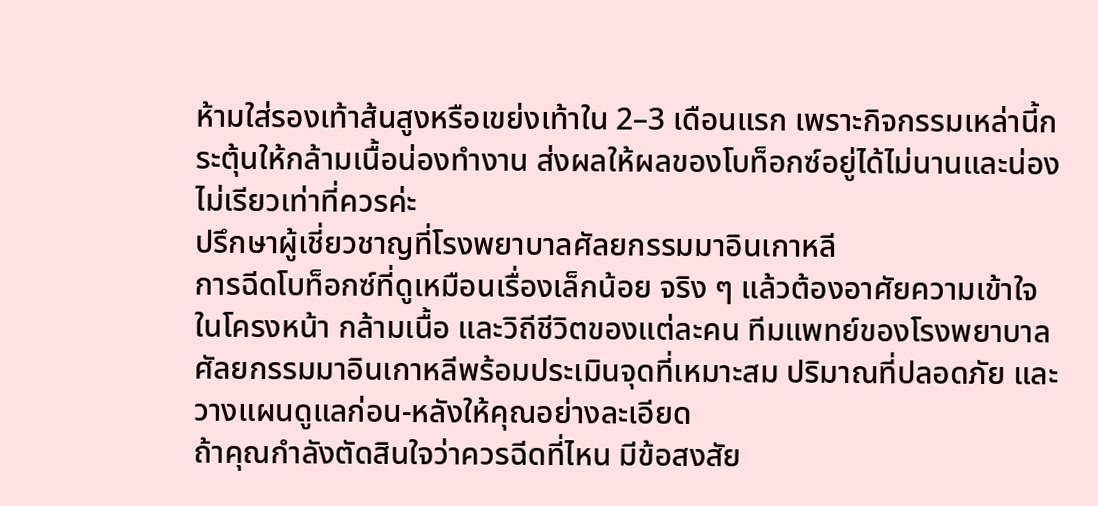ห้ามใส่รองเท้าส้นสูงหรือเขย่งเท้าใน 2–3 เดือนแรก เพราะกิจกรรมเหล่านี้กระตุ้นให้กล้ามเนื้อน่องทำงาน ส่งผลให้ผลของโบท็อกซ์อยู่ได้ไม่นานและน่องไม่เรียวเท่าที่ควรค่ะ
ปรึกษาผู้เชี่ยวชาญที่โรงพยาบาลศัลยกรรมมาอินเกาหลี
การฉีดโบท็อกซ์ที่ดูเหมือนเรื่องเล็กน้อย จริง ๆ แล้วต้องอาศัยความเข้าใจในโครงหน้า กล้ามเนื้อ และวิถีชีวิตของแต่ละคน ทีมแพทย์ของโรงพยาบาลศัลยกรรมมาอินเกาหลีพร้อมประเมินจุดที่เหมาะสม ปริมาณที่ปลอดภัย และวางแผนดูแลก่อน-หลังให้คุณอย่างละเอียด
ถ้าคุณกำลังตัดสินใจว่าควรฉีดที่ไหน มีข้อสงสัย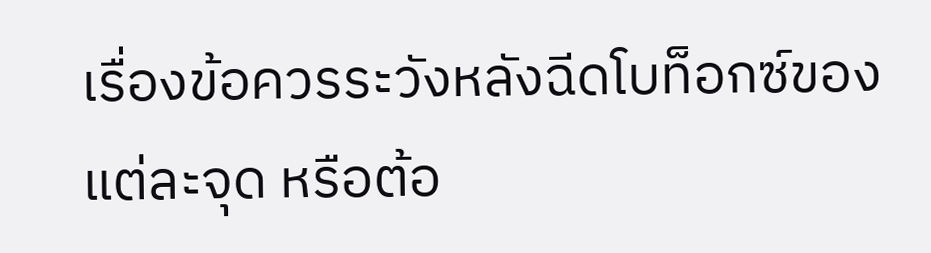เรื่องข้อควรระวังหลังฉีดโบท็อกซ์ของแต่ละจุด หรือต้อ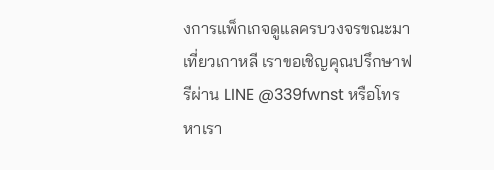งการแพ็กเกจดูแลครบวงจรขณะมาเที่ยวเกาหลี เราขอเชิญคุณปรึกษาฟรีผ่าน LINE @339fwnst หรือโทรหาเรา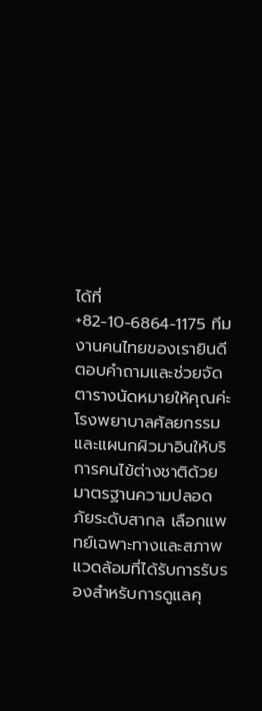ได้ที่ +82-10-6864-1175 ทีมงานคนไทยของเรายินดีตอบคำถามและช่วยจัดตารางนัดหมายให้คุณค่ะ
โรงพยาบาลศัลยกรรม และแผนกผิวมาอินให้บริการคนไข้ต่างชาติด้วยมาตรฐานความปลอดภัยระดับสากล เลือกแพทย์เฉพาะทางและสภาพแวดล้อมที่ได้รับการรับรองสำหรับการดูแลคุ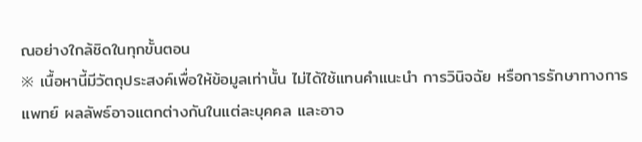ณอย่างใกล้ชิดในทุกขั้นตอน
※ เนื้อหานี้มีวัตถุประสงค์เพื่อให้ข้อมูลเท่านั้น ไม่ได้ใช้แทนคำแนะนำ การวินิจฉัย หรือการรักษาทางการแพทย์ ผลลัพธ์อาจแตกต่างกันในแต่ละบุคคล และอาจ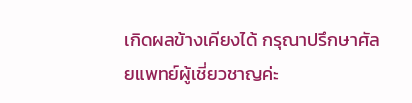เกิดผลข้างเคียงได้ กรุณาปรึกษาศัลยแพทย์ผู้เชี่ยวชาญค่ะ